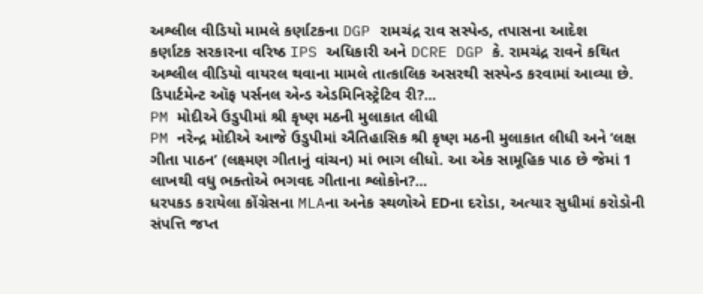અશ્લીલ વીડિયો મામલે કર્ણાટકના DGP રામચંદ્ર રાવ સસ્પેન્ડ, તપાસના આદેશ
કર્ણાટક સરકારના વરિષ્ઠ IPS અધિકારી અને DCRE DGP કે. રામચંદ્ર રાવને કથિત અશ્લીલ વીડિયો વાયરલ થવાના મામલે તાત્કાલિક અસરથી સસ્પેન્ડ કરવામાં આવ્યા છે. ડિપાર્ટમેન્ટ ઑફ પર્સનલ એન્ડ એડમિનિસ્ટ્રેટિવ રી?...
PM મોદીએ ઉડુપીમાં શ્રી કૃષ્ણ મઠની મુલાકાત લીધી
PM નરેન્દ્ર મોદીએ આજે ઉડુપીમાં ઐતિહાસિક શ્રી કૃષ્ણ મઠની મુલાકાત લીધી અને ‘લક્ષ ગીતા પાઠન’ (લક્ષ્મણ ગીતાનું વાંચન) માં ભાગ લીધો. આ એક સામૂહિક પાઠ છે જેમાં 1 લાખથી વધુ ભક્તોએ ભગવદ ગીતાના શ્લોકોન?...
ધરપકડ કરાયેલા કોંગ્રેસના MLAના અનેક સ્થળોએ EDના દરોડા, અત્યાર સુધીમાં કરોડોની સંપત્તિ જપ્ત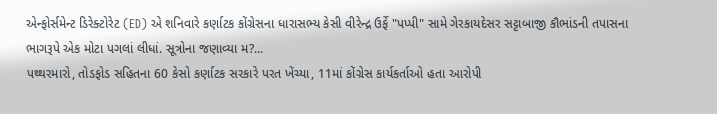એન્ફોર્સમેન્ટ ડિરેક્ટોરેટ (ED) એ શનિવારે કર્ણાટક કોંગ્રેસના ધારાસભ્ય કેસી વીરેન્દ્ર ઉર્ફે "પપ્પી" સામે ગેરકાયદેસર સટ્ટાબાજી કૌભાંડની તપાસના ભાગરૂપે એક મોટા પગલાં લીધાં. સૂત્રોના જણાવ્યા મ?...
પથ્થરમારો, તોડફોડ સહિતના 60 કેસો કર્ણાટક સરકારે પરત ખેંચ્યા, 11માં કોંગ્રેસ કાર્યકર્તાઓ હતા આરોપી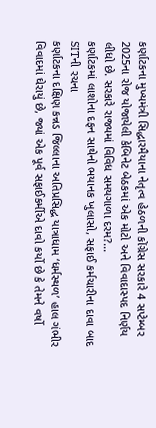કર્ણાટકના મુખ્યમંત્રી સિદ્ધારમૈયાના નેતૃત્વ હેઠળની કોંગ્રેસ સરકારે 4 સપ્ટેમ્બર 2025ના રોજ યોજાયેલી કેબિનેટ બેઠકમાં એક મોટો અને વિવાદાસ્પદ નિર્ણય લીધો છે. સરકારે રાજ્યમાં વિવિધ સમયગાળા દરમ?...
કર્ણાટકમાં લાશોના દફન સાથેનો ભયાનક ખુલાસો, સફાઈ કર્મચારીના દાવા બાદ SITની રચના
કર્ણાટકના દક્ષિણ કન્નડ જિલ્લાના અતિપ્રસિદ્ધ યાત્રાધામ ‘ધર્મસ્થળ’ હાલ ગંભીર વિવાદમાં ઘેરાયું છે, જ્યાં એક પૂર્વ સફાઈકર્મીએ દાવો કર્યો છે કે તેમને વર્ષો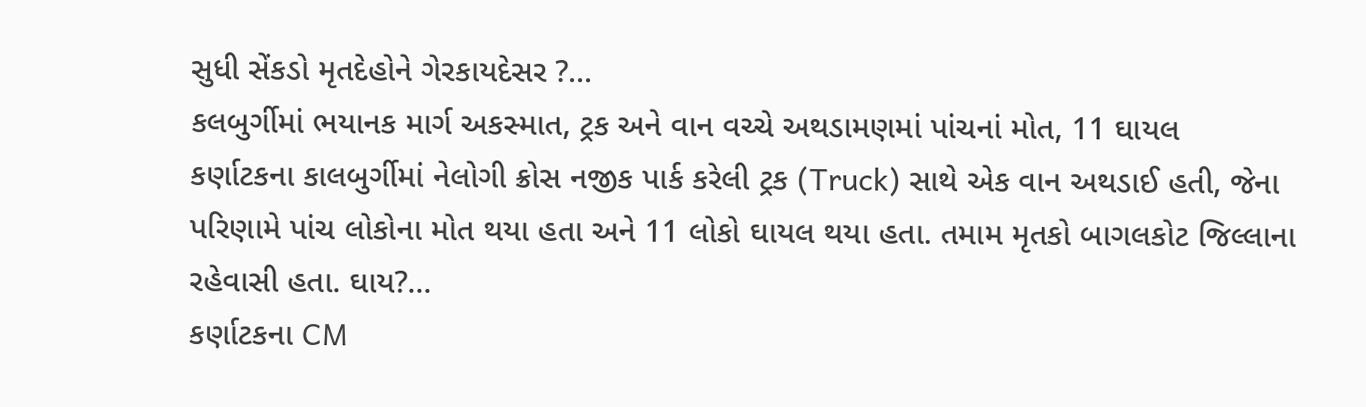સુધી સેંકડો મૃતદેહોને ગેરકાયદેસર ?...
કલબુર્ગીમાં ભયાનક માર્ગ અકસ્માત, ટ્રક અને વાન વચ્ચે અથડામણમાં પાંચનાં મોત, 11 ઘાયલ
કર્ણાટકના કાલબુર્ગીમાં નેલોગી ક્રોસ નજીક પાર્ક કરેલી ટ્રક (Truck) સાથે એક વાન અથડાઈ હતી, જેના પરિણામે પાંચ લોકોના મોત થયા હતા અને 11 લોકો ઘાયલ થયા હતા. તમામ મૃતકો બાગલકોટ જિલ્લાના રહેવાસી હતા. ઘાય?...
કર્ણાટકના CM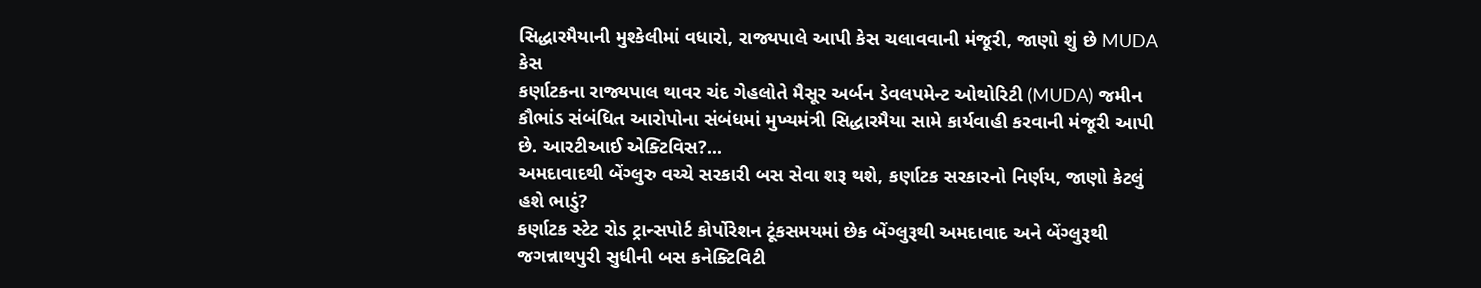સિદ્ધારમૈયાની મુશ્કેલીમાં વધારો, રાજ્યપાલે આપી કેસ ચલાવવાની મંજૂરી, જાણો શું છે MUDA કેસ
કર્ણાટકના રાજ્યપાલ થાવર ચંદ ગેહલોતે મૈસૂર અર્બન ડેવલપમેન્ટ ઓથોરિટી (MUDA) જમીન કૌભાંડ સંબંધિત આરોપોના સંબંધમાં મુખ્યમંત્રી સિદ્ધારમૈયા સામે કાર્યવાહી કરવાની મંજૂરી આપી છે. આરટીઆઈ એક્ટિવિસ?...
અમદાવાદથી બેંગ્લુરુ વચ્ચે સરકારી બસ સેવા શરૂ થશે, કર્ણાટક સરકારનો નિર્ણય, જાણો કેટલું હશે ભાડું?
કર્ણાટક સ્ટેટ રોડ ટ્રાન્સપોર્ટ કોર્પોરેશન ટૂંકસમયમાં છેક બેંગ્લુરૂથી અમદાવાદ અને બેંગ્લુરૂથી જગન્નાથપુરી સુધીની બસ કનેક્ટિવિટી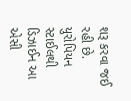શરૂ કરવા જઈ રહી છે. યુરોપિયન સ્ટાઈલથી ડિઝાઈન આ એસી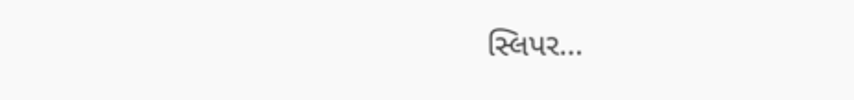સ્લિપર...